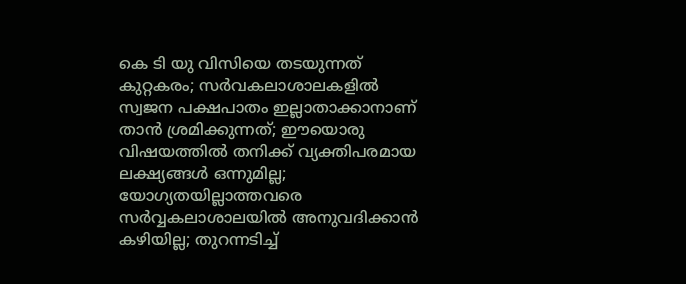കെ ടി യു വിസിയെ തടയുന്നത് കുറ്റകരം; സർവകലാശാലകളിൽ സ്വജന പക്ഷപാതം ഇല്ലാതാക്കാനാണ് താൻ ശ്രമിക്കുന്നത്; ഈയൊരു വിഷയത്തിൽ തനിക്ക് വ്യക്തിപരമായ ലക്ഷ്യങ്ങൾ ഒന്നുമില്ല; യോഗ്യതയില്ലാത്തവരെ സർവ്വകലാശാലയിൽ അനുവദിക്കാൻ കഴിയില്ല; തുറന്നടിച്ച്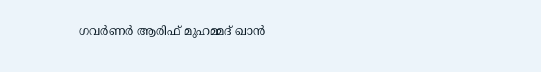ഗവർണർ ആരിഫ് മുഹമ്മദ് ഖാൻ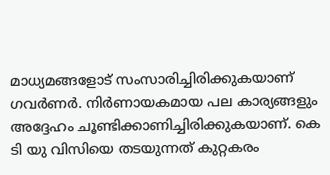മാധ്യമങ്ങളോട് സംസാരിച്ചിരിക്കുകയാണ് ഗവർണർ. നിർണായകമായ പല കാര്യങ്ങളും അദ്ദേഹം ചൂണ്ടിക്കാണിച്ചിരിക്കുകയാണ്. കെ ടി യു വിസിയെ തടയുന്നത് കുറ്റകരം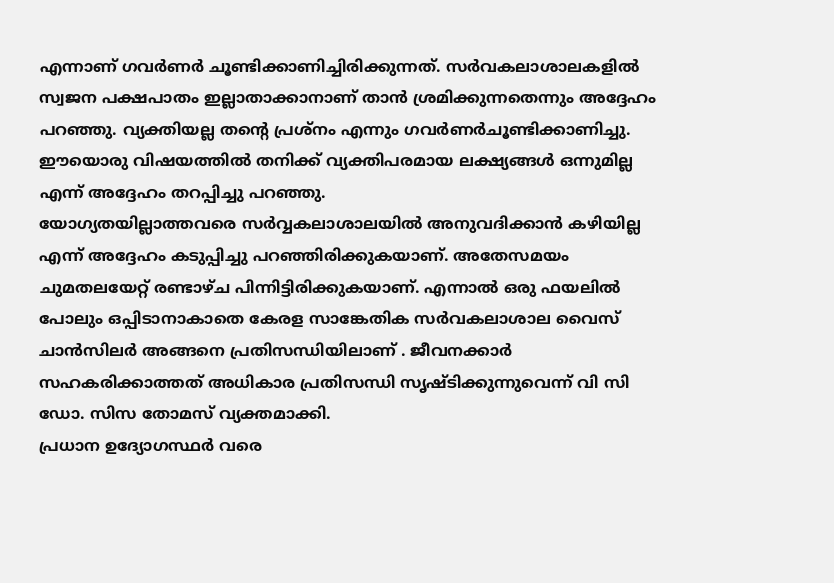എന്നാണ് ഗവർണർ ചൂണ്ടിക്കാണിച്ചിരിക്കുന്നത്. സർവകലാശാലകളിൽ സ്വജന പക്ഷപാതം ഇല്ലാതാക്കാനാണ് താൻ ശ്രമിക്കുന്നതെന്നും അദ്ദേഹം പറഞ്ഞു. വ്യക്തിയല്ല തന്റെ പ്രശ്നം എന്നും ഗവർണർചൂണ്ടിക്കാണിച്ചു. ഈയൊരു വിഷയത്തിൽ തനിക്ക് വ്യക്തിപരമായ ലക്ഷ്യങ്ങൾ ഒന്നുമില്ല എന്ന് അദ്ദേഹം തറപ്പിച്ചു പറഞ്ഞു.
യോഗ്യതയില്ലാത്തവരെ സർവ്വകലാശാലയിൽ അനുവദിക്കാൻ കഴിയില്ല എന്ന് അദ്ദേഹം കടുപ്പിച്ചു പറഞ്ഞിരിക്കുകയാണ്. അതേസമയം ചുമതലയേറ്റ് രണ്ടാഴ്ച പിന്നിട്ടിരിക്കുകയാണ്. എന്നാൽ ഒരു ഫയലിൽ പോലും ഒപ്പിടാനാകാതെ കേരള സാങ്കേതിക സർവകലാശാല വൈസ് ചാൻസിലർ അങ്ങനെ പ്രതിസന്ധിയിലാണ് . ജീവനക്കാർ സഹകരിക്കാത്തത് അധികാര പ്രതിസന്ധി സൃഷ്ടിക്കുന്നുവെന്ന് വി സി ഡോ. സിസ തോമസ് വ്യക്തമാക്കി.
പ്രധാന ഉദ്യോഗസ്ഥർ വരെ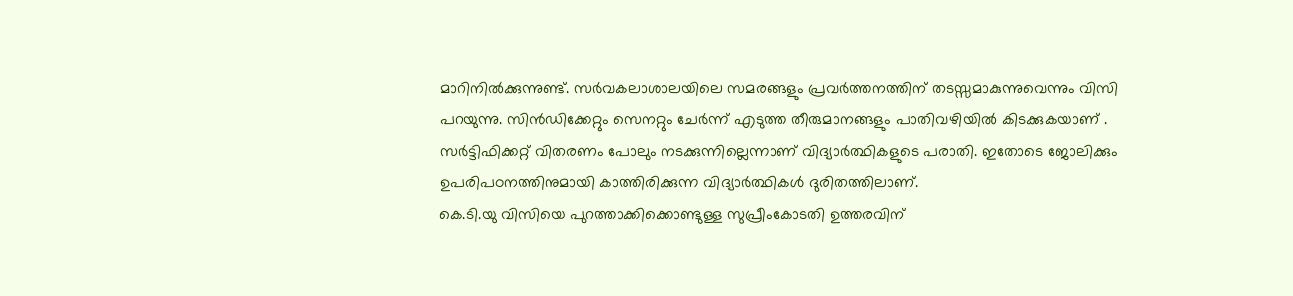മാറിനിൽക്കുന്നുണ്ട്. സർവകലാശാലയിലെ സമരങ്ങളും പ്രവർത്തനത്തിന് തടസ്സമാകുന്നുവെന്നും വിസി പറയുന്നു. സിൻഡിക്കേറ്റും സെനറ്റും ചേർന്ന് എടുത്ത തീരുമാനങ്ങളും പാതിവഴിയിൽ കിടക്കുകയാണ് . സർട്ടിഫിക്കറ്റ് വിതരണം പോലും നടക്കുന്നില്ലെന്നാണ് വിദ്യാർത്ഥികളുടെ പരാതി. ഇതോടെ ജോലിക്കും ഉപരിപഠനത്തിനുമായി കാത്തിരിക്കുന്ന വിദ്യാർത്ഥികൾ ദുരിതത്തിലാണ്.
കെ.ടി.യു വിസിയെ പുറത്താക്കിക്കൊണ്ടുള്ള സുപ്രീംകോടതി ഉത്തരവിന്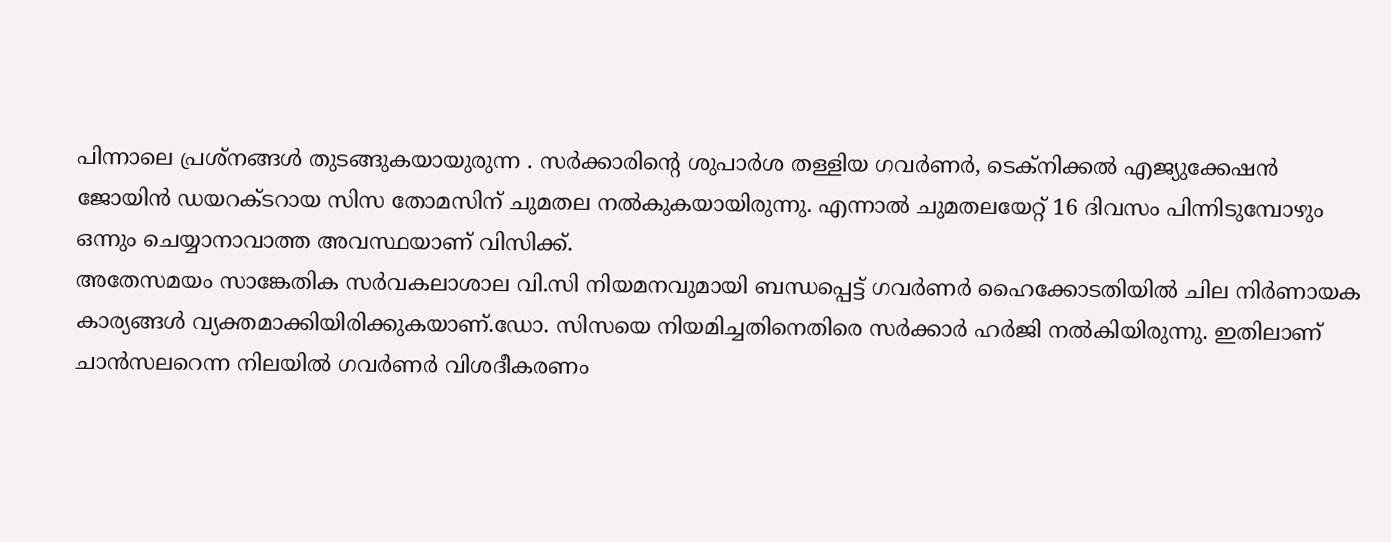പിന്നാലെ പ്രശ്നങ്ങൾ തുടങ്ങുകയായുരുന്ന . സർക്കാരിന്റെ ശുപാർശ തള്ളിയ ഗവർണർ, ടെക്നിക്കൽ എജ്യുക്കേഷൻ ജോയിൻ ഡയറക്ടറായ സിസ തോമസിന് ചുമതല നൽകുകയായിരുന്നു. എന്നാൽ ചുമതലയേറ്റ് 16 ദിവസം പിന്നിടുമ്പോഴും ഒന്നും ചെയ്യാനാവാത്ത അവസ്ഥയാണ് വിസിക്ക്.
അതേസമയം സാങ്കേതിക സർവകലാശാല വി.സി നിയമനവുമായി ബന്ധപ്പെട്ട് ഗവർണർ ഹൈക്കോടതിയിൽ ചില നിർണായക കാര്യങ്ങൾ വ്യക്തമാക്കിയിരിക്കുകയാണ്.ഡോ. സിസയെ നിയമിച്ചതിനെതിരെ സർക്കാർ ഹർജി നൽകിയിരുന്നു. ഇതിലാണ് ചാൻസലറെന്ന നിലയിൽ ഗവർണർ വിശദീകരണം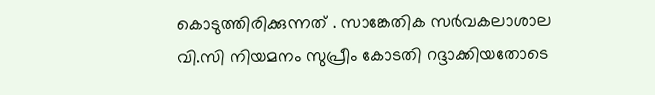കൊടുത്തിരിക്കുന്നത് . സാങ്കേതിക സർവകലാശാല വി.സി നിയമനം സുപ്രീം കോടതി റദ്ദാക്കിയതോടെ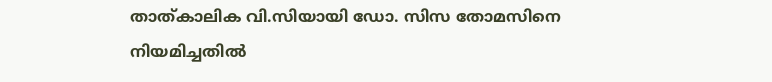താത്കാലിക വി.സിയായി ഡോ. സിസ തോമസിനെ നിയമിച്ചതിൽ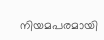നിയമപരമായി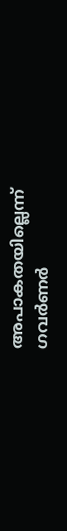അപാകതയില്ലെന്ന് ഗവർണർ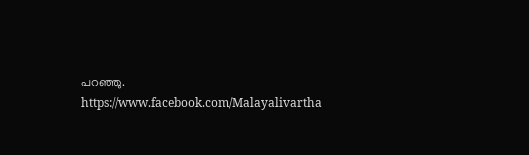പറഞ്ഞു.
https://www.facebook.com/Malayalivartha